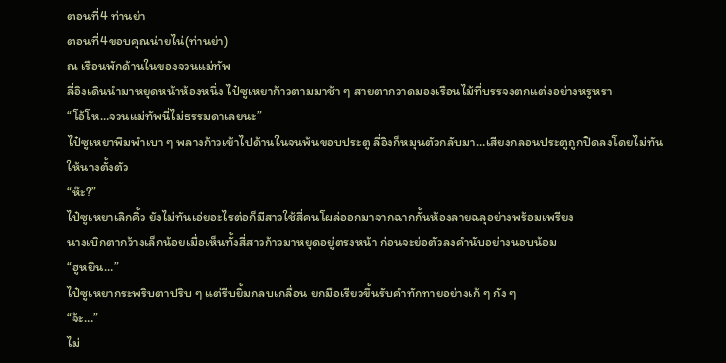ตอนที่4 ท่านย่า
ตอนที่4ขอบคุณน่ายไน่(ท่านย่า)
ณ เรือนพักด้านในของจวนแม่ทัพ
ลี่อิงเดินนำมาหยุดหน้าห้องหนึ่ง ไป๋ซูเหยาก้าวตามมาช้า ๆ สายตากวาดมองเรือนไม้ที่บรรจงตกแต่งอย่างหรูหรา
“โอ้โห…จวนแม่ทัพนี่ไม่ธรรมดาเลยนะ”
ไป๋ซูเหยาพึมพำเบา ๆ พลางก้าวเข้าไปด้านในจนพ้นขอบประตู ลี่อิงก็หมุนตัวกลับมา…เสียงกลอนประตูถูกปิดลงโดยไม่ทันให้นางตั้งตัว
“ห๊ะ?”
ไป๋ซูเหยาเลิกคิ้ว ยังไม่ทันเอ่ยอะไรต่อก็มีสาวใช้สี่คนโผล่ออกมาจากฉากกั้นห้องลายฉลุอย่างพร้อมเพรียง
นางเบิกตากว้างเล็กน้อยเมื่อเห็นทั้งสี่สาวก้าวมาหยุดอยู่ตรงหน้า ก่อนจะย่อตัวลงคำนับอย่างนอบน้อม
“ฮูหยิน…”
ไป๋ซูเหยากระพริบตาปริบ ๆ แต่รีบยิ้มกลบเกลื่อน ยกมือเรียวขึ้นรับคำทักทายอย่างเก้ ๆ กัง ๆ
“จ้ะ…”
ไม่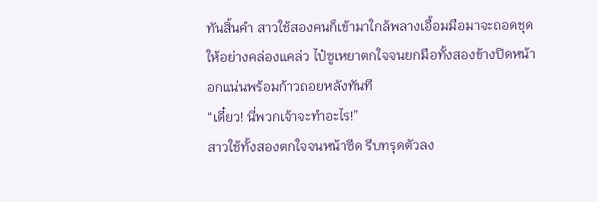ทันสิ้นคำ สาวใช้สองคนก็เข้ามาใกล้พลางเอื้อมมือมาจะถอดชุดให้อย่างคล่องแคล่ว ไป๋ซูเหยาตกใจจนยกมือทั้งสองข้างปิดหน้าอกแน่นพร้อมก้าวถอยหลังทันที
“เดี๋ยว! นี่พวกเจ้าจะทำอะไร!”
สาวใช้ทั้งสองตกใจจนหน้าซีด รีบทรุดตัวลง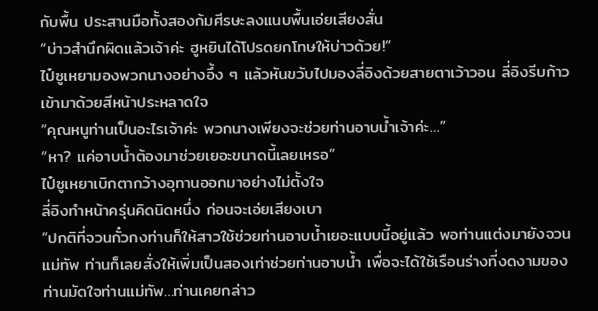กับพื้น ประสานมือทั้งสองก้มศีรษะลงแนบพื้นเอ่ยเสียงสั่น
“บ่าวสำนึกผิดแล้วเจ้าค่ะ ฮูหยินได้โปรดยกโทษให้บ่าวด้วย!”
ไป๋ซูเหยามองพวกนางอย่างอึ้ง ๆ แล้วหันขวับไปมองลี่อิงด้วยสายตาเว้าวอน ลี่อิงรีบก้าวเข้ามาด้วยสีหน้าประหลาดใจ
“คุณหนูท่านเป็นอะไรเจ้าค่ะ พวกนางเพียงจะช่วยท่านอาบน้ำเจ้าค่ะ…”
“หา? แค่อาบน้ำต้องมาช่วยเยอะขนาดนี้เลยเหรอ”
ไป๋ซูเหยาเบิกตากว้างอุทานออกมาอย่างไม่ตั้งใจ
ลี่อิงทำหน้าครุ่นคิดนิดหนึ่ง ก่อนจะเอ่ยเสียงเบา
“ปกติที่จวนกั๋วกงท่านก็ให้สาวใช้ช่วยท่านอาบน้ำเยอะแบบนี้อยู่แล้ว พอท่านแต่งมายังจวนแม่ทัพ ท่านก็เลยสั่งให้เพิ่มเป็นสองเท่าช่วยท่านอาบน้ำ เพื่อจะได้ใช้เรือนร่างที่งดงามของท่านมัดใจท่านแม่ทัพ…ท่านเคยกล่าว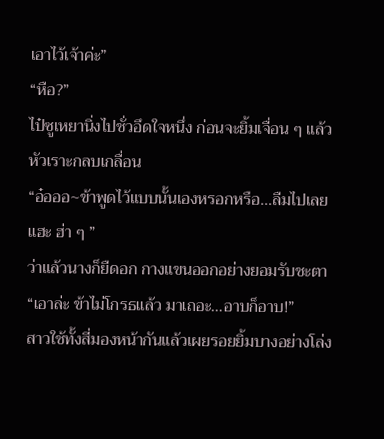เอาไว้เจ้าค่ะ”
“หือ?”
ไป๋ซูเหยานิ่งไปชั่วอึดใจหนึ่ง ก่อนจะยิ้มเจื่อน ๆ แล้วหัวเราะกลบเกลื่อน
“อ๋อออ~ข้าพูดไว้แบบนั้นเองหรอกหรือ…ลืมไปเลยแฮะ ฮ่า ๆ ”
ว่าแล้วนางก็ยืดอก กางแขนออกอย่างยอมรับชะตา
“เอาล่ะ ข้าไม่โกรธแล้ว มาเถอะ…อาบก็อาบ!”
สาวใช้ทั้งสี่มองหน้ากันแล้วเผยรอยยิ้มบางอย่างโล่ง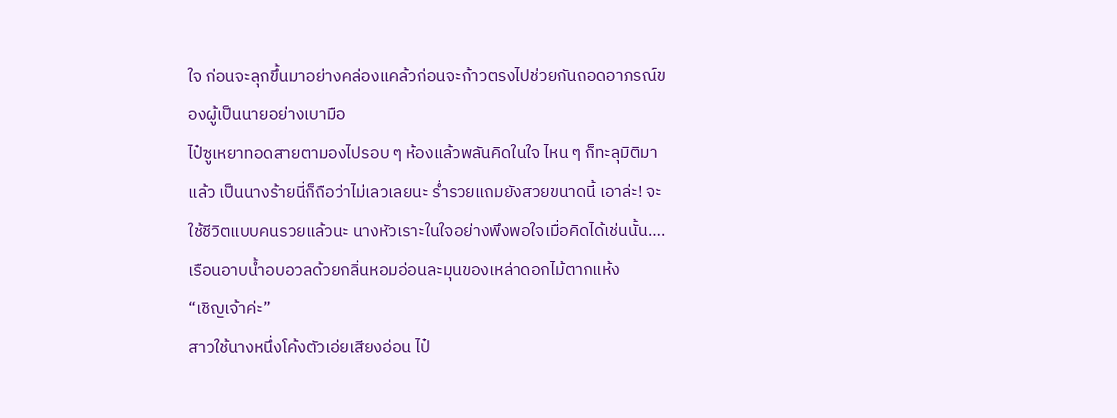ใจ ก่อนจะลุกขึ้นมาอย่างคล่องแคล้วก่อนจะก้าวตรงไปช่วยกันถอดอาภรณ์ของผู้เป็นนายอย่างเบามือ
ไป๋ซูเหยาทอดสายตามองไปรอบ ๆ ห้องแล้วพลันคิดในใจ ไหน ๆ ก็ทะลุมิติมาแล้ว เป็นนางร้ายนี่ก็ถือว่าไม่เลวเลยนะ ร่ำรวยแถมยังสวยขนาดนี้ เอาล่ะ! จะใช้ชีวิตแบบคนรวยแล้วนะ นางหัวเราะในใจอย่างพึงพอใจเมื่อคิดได้เช่นนั้น….
เรือนอาบน้ำอบอวลด้วยกลิ่นหอมอ่อนละมุนของเหล่าดอกไม้ตากแห้ง
“เชิญเจ้าค่ะ”
สาวใช้นางหนึ่งโค้งตัวเอ่ยเสียงอ่อน ไป๋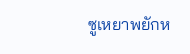ซูเหยาพยักห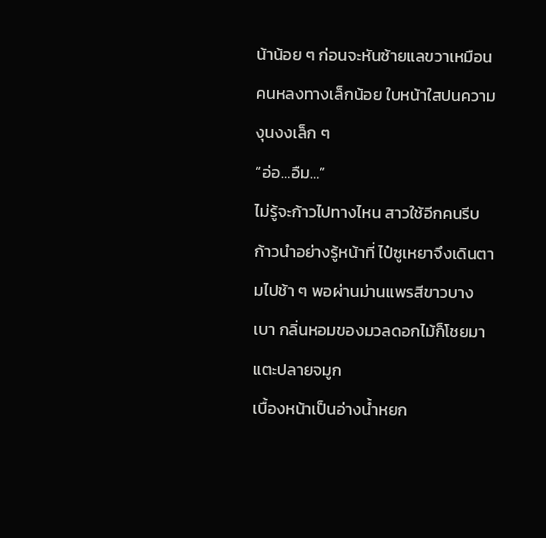น้าน้อย ๆ ก่อนจะหันซ้ายแลขวาเหมือนคนหลงทางเล็กน้อย ใบหน้าใสปนความงุนงงเล็ก ๆ
“อ่อ…อืม…”
ไม่รู้จะก้าวไปทางไหน สาวใช้อีกคนรีบก้าวนำอย่างรู้หน้าที่ ไป๋ซูเหยาจึงเดินตามไปช้า ๆ พอผ่านม่านแพรสีขาวบางเบา กลิ่นหอมของมวลดอกไม้ก็โชยมาแตะปลายจมูก
เบื้องหน้าเป็นอ่างน้ำหยก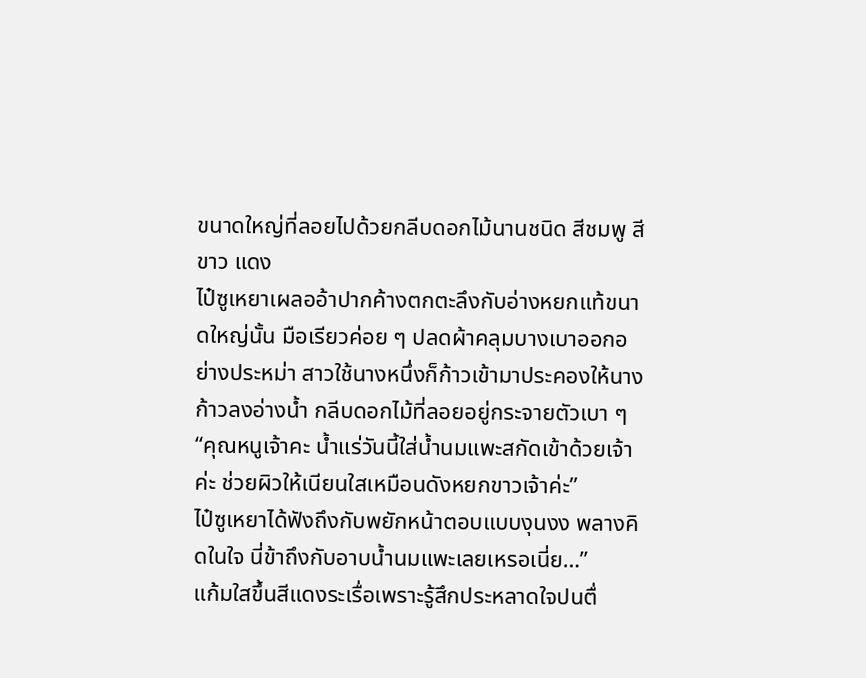ขนาดใหญ่ที่ลอยไปด้วยกลีบดอกไม้นานชนิด สีชมพู สีขาว แดง
ไป๋ซูเหยาเผลออ้าปากค้างตกตะลึงกับอ่างหยกแท้ขนาดใหญ่นั้น มือเรียวค่อย ๆ ปลดผ้าคลุมบางเบาออกอย่างประหม่า สาวใช้นางหนึ่งก็ก้าวเข้ามาประคองให้นางก้าวลงอ่างน้ำ กลีบดอกไม้ที่ลอยอยู่กระจายตัวเบา ๆ
“คุณหนูเจ้าคะ น้ำแร่วันนี้ใส่น้ำนมแพะสกัดเข้าด้วยเจ้าค่ะ ช่วยผิวให้เนียนใสเหมือนดังหยกขาวเจ้าค่ะ”
ไป๋ซูเหยาได้ฟังถึงกับพยักหน้าตอบแบบงุนงง พลางคิดในใจ นี่ข้าถึงกับอาบน้ำนมแพะเลยเหรอเนี่ย…”
แก้มใสขึ้นสีแดงระเรื่อเพราะรู้สึกประหลาดใจปนตื่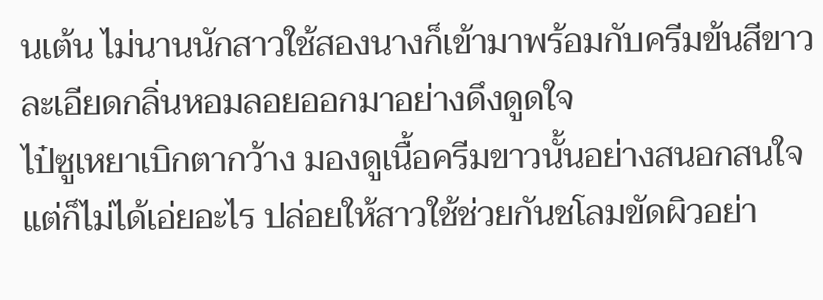นเต้น ไม่นานนักสาวใช้สองนางก็เข้ามาพร้อมกับครีมข้นสีขาวละเอียดกลิ่นหอมลอยออกมาอย่างดึงดูดใจ
ไป๋ซูเหยาเบิกตากว้าง มองดูเนื้อครีมขาวนั้นอย่างสนอกสนใจ แต่ก็ไม่ได้เอ่ยอะไร ปล่อยให้สาวใช้ช่วยกันชโลมขัดผิวอย่า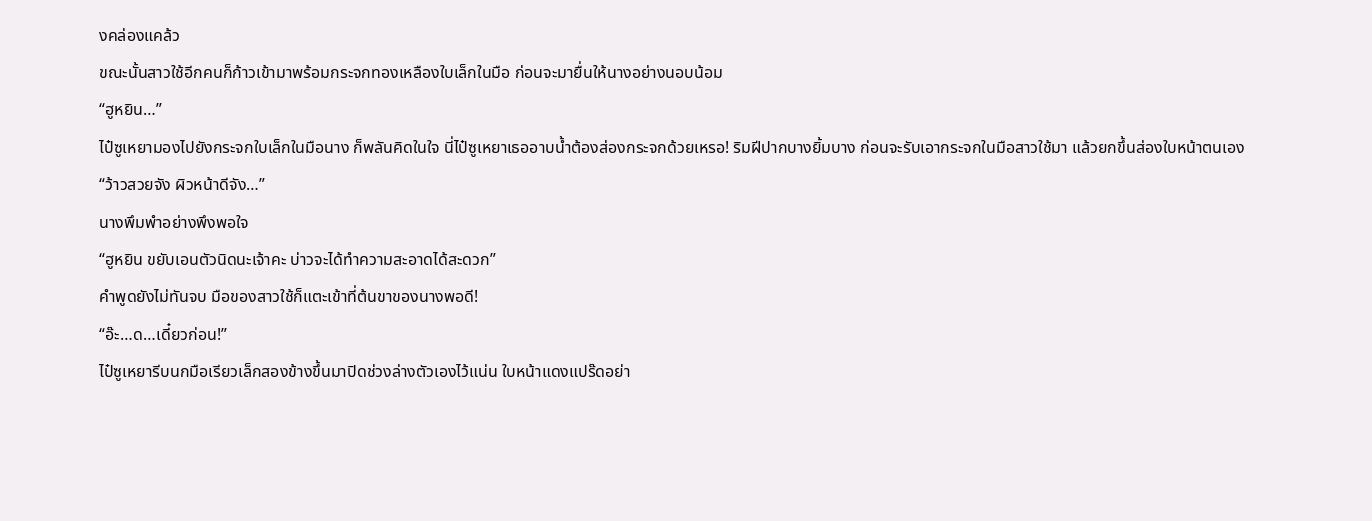งคล่องแคล้ว
ขณะนั้นสาวใช้อีกคนก็ก้าวเข้ามาพร้อมกระจกทองเหลืองใบเล็กในมือ ก่อนจะมายื่นให้นางอย่างนอบน้อม
“ฮูหยิน…”
ไป๋ซูเหยามองไปยังกระจกใบเล็กในมือนาง ก็พลันคิดในใจ นี่ไป๋ซูเหยาเธออาบน้ำต้องส่องกระจกด้วยเหรอ! ริมฝีปากบางยิ้มบาง ก่อนจะรับเอากระจกในมือสาวใช้มา แล้วยกขึ้นส่องใบหน้าตนเอง
“ว้าวสวยจัง ผิวหน้าดีจัง…”
นางพึมพำอย่างพึงพอใจ
“ฮูหยิน ขยับเอนตัวนิดนะเจ้าคะ บ่าวจะได้ทำความสะอาดได้สะดวก”
คำพูดยังไม่ทันจบ มือของสาวใช้ก็แตะเข้าที่ต้นขาของนางพอดี!
“อ๊ะ…ด…เดี๋ยวก่อน!”
ไป๋ซูเหยารีบนกมือเรียวเล็กสองข้างขึ้นมาปิดช่วงล่างตัวเองไว้แน่น ใบหน้าแดงแปร๊ดอย่า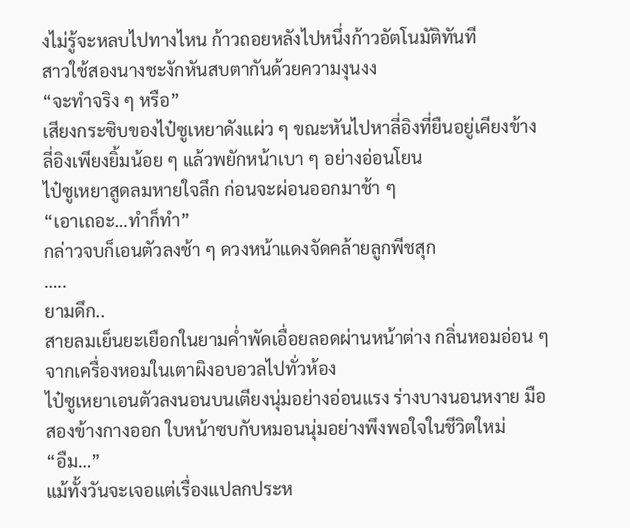งไม่รู้จะหลบไปทางไหน ก้าวถอยหลังไปหนึ่งก้าวอัตโนมัติทันที
สาวใช้สองนางชะงักหันสบตากันด้วยความงุนงง
“จะทำจริง ๆ หรือ”
เสียงกระซิบของไป๋ซูเหยาดังแผ่ว ๆ ขณะหันไปหาลี่อิงที่ยืนอยู่เคียงข้าง ลี่อิงเพียงยิ้มน้อย ๆ แล้วพยักหน้าเบา ๆ อย่างอ่อนโยน
ไป๋ซูเหยาสูดลมหายใจลึก ก่อนจะผ่อนออกมาช้า ๆ
“เอาเถอะ…ทำก็ทำ”
กล่าวจบก็เอนตัวลงช้า ๆ ดวงหน้าแดงจัดคล้ายลูกพีชสุก
…..
ยามดึก..
สายลมเย็นยะเยือกในยามค่ำพัดเอื่อยลอดผ่านหน้าต่าง กลิ่นหอมอ่อน ๆ จากเครื่องหอมในเตาผิงอบอวลไปทั่วห้อง
ไป๋ซูเหยาเอนตัวลงนอนบนเตียงนุ่มอย่างอ่อนแรง ร่างบางนอนหงาย มือสองข้างกางออก ใบหน้าซบกับหมอนนุ่มอย่างพึงพอใจในชีวิตใหม่
“อืม…”
แม้ทั้งวันจะเจอแต่เรื่องแปลกประห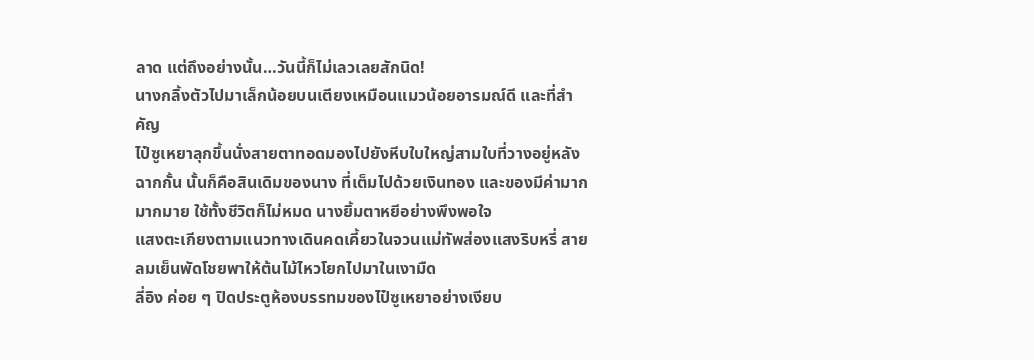ลาด แต่ถึงอย่างนั้น…วันนี้ก็ไม่เลวเลยสักนิด!
นางกลิ้งตัวไปมาเล็กน้อยบนเตียงเหมือนแมวน้อยอารมณ์ดี และที่สำคัญ
ไป๋ซูเหยาลุกขึ้นนั่งสายตาทอดมองไปยังหีบใบใหญ่สามใบที่วางอยู่หลังฉากกั้น นั้นก็คือสินเดิมของนาง ที่เต็มไปด้วยเงินทอง และของมีค่ามากมากมาย ใช้ทั้งชีวิตก็ไม่หมด นางยิ้มตาหยีอย่างพึงพอใจ
แสงตะเกียงตามแนวทางเดินคดเคี้ยวในจวนแม่ทัพส่องแสงริบหรี่ สายลมเย็นพัดโชยพาให้ต้นไม้ไหวโยกไปมาในเงามืด
ลี่อิง ค่อย ๆ ปิดประตูห้องบรรทมของไป๋ซูเหยาอย่างเงียบ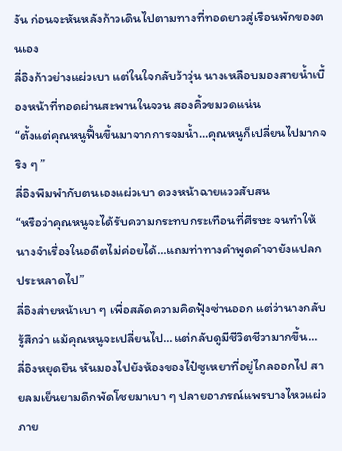งัน ก่อนจะหันหลังก้าวเดินไปตามทางที่ทอดยาวสู่เรือนพักของตนเอง
ลี่อิงก้าวย่างแผ่วเบา แต่ในใจกลับว้าวุ่น นางเหลือบมองสายน้ำเบื้องหน้าที่ทอดผ่านสะพานในจวน สองคิ้วขมวดแน่น
“ตั้งแต่คุณหนูฟื้นขึ้นมาจากการจมน้ำ…คุณหนูก็เปลี่ยนไปมากจริง ๆ ”
ลี่อิงพึมพำกับตนเองแผ่วเบา ดวงหน้าฉายแววสับสน
“หรือว่าคุณหนูจะได้รับความกระทบกระเทือนที่ศีรษะ จนทำให้นางจำเรื่องในอดีตไม่ค่อยได้…แถมท่าทางคำพูดคำจายังแปลกประหลาดไป”
ลี่อิงส่ายหน้าเบา ๆ เพื่อสลัดความคิดฟุ้งซ่านออก แต่ว่านางกลับรู้สึกว่า แม้คุณหนูจะเปลี่ยนไป…แต่กลับดูมีชีวิตชีวามากขึ้น…
ลี่อิงหยุดยืน หันมองไปยังห้องของไป๋ซูเหยาที่อยู่ไกลออกไป สายลมเย็นยามดึกพัดโชยมาเบา ๆ ปลายอาภรณ์แพรบางไหวแผ่ว
ภาย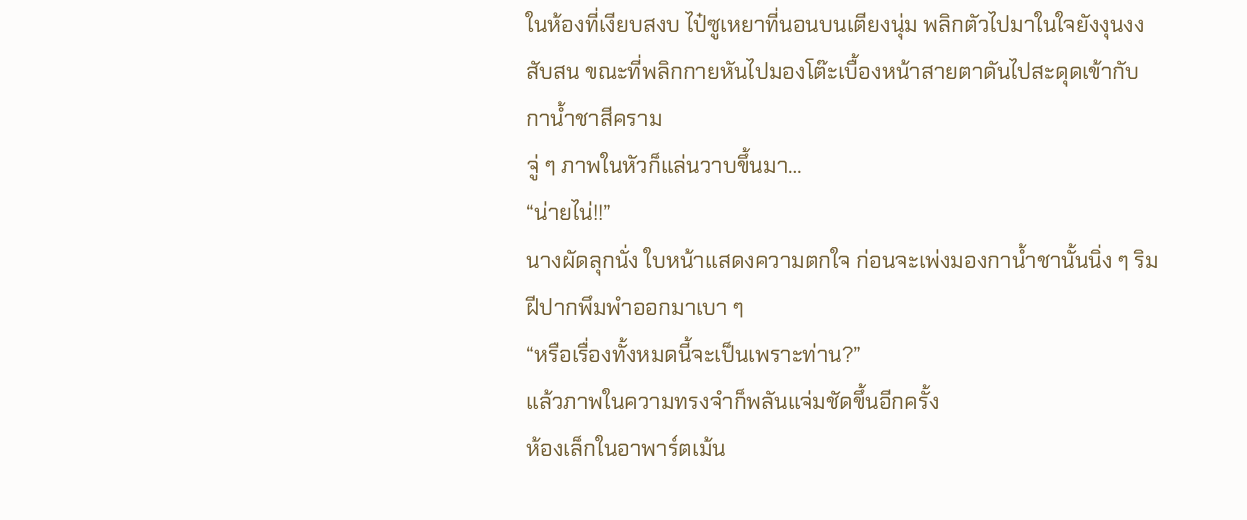ในห้องที่เงียบสงบ ไป๋ซูเหยาที่นอนบนเตียงนุ่ม พลิกตัวไปมาในใจยังงุนงงสับสน ขณะที่พลิกกายหันไปมองโต๊ะเบื้องหน้าสายตาดันไปสะดุดเข้ากับกาน้ำชาสีคราม
จู่ ๆ ภาพในหัวก็แล่นวาบขึ้นมา…
“น่ายไน่!!”
นางผัดลุกนั่ง ใบหน้าแสดงความตกใจ ก่อนจะเพ่งมองกาน้ำชานั้นนิ่ง ๆ ริมฝีปากพึมพำออกมาเบา ๆ
“หรือเรื่องทั้งหมดนี้จะเป็นเพราะท่าน?”
แล้วภาพในความทรงจำก็พลันแจ่มชัดขึ้นอีกครั้ง
ห้องเล็กในอาพาร์ตเม้น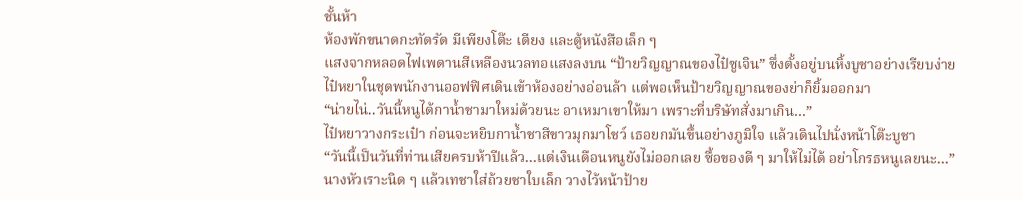ชั้นห้า
ห้องพักขนาดกะทัดรัด มีเพียงโต๊ะ เตียง และตู้หนังสือเล็ก ๆ
แสงจากหลอดไฟเพดานสีเหลืองนวลทอแสงลงบน “ป้ายวิญญาณของไป๋ซูเจิน” ซึ่งตั้งอยู่บนหิ้งบูชาอย่างเรียบง่าย
ไป๋หยาในชุดพนักงานออฟฟิศเดินเข้าห้องอย่างอ่อนล้า แต่พอเห็นป้ายวิญญาณของย่าก็ยิ้มออกมา
“น่ายไน่..วันนี้หนูได้กาน้ำชามาใหม่ด้วยนะ อาเหมาเขาให้มา เพราะที่บริษัทสั่งมาเกิน…”
ไป๋หยาวางกระเป๋า ก่อนจะหยิบกาน้ำชาสีขาวมุกมาโชว์ เธอยกมันขึ้นอย่างภูมิใจ แล้วเดินไปนั่งหน้าโต๊ะบูชา
“วันนี้เป็นวันที่ท่านเสียครบห้าปีแล้ว…แต่เงินเดือนหนูยังไม่ออกเลย ซื้อของดี ๆ มาให้ไม่ได้ อย่าโกรธหนูเลยนะ…”
นางหัวเราะนิด ๆ แล้วเทชาใส่ถ้วยชาใบเล็ก วางไว้หน้าป้าย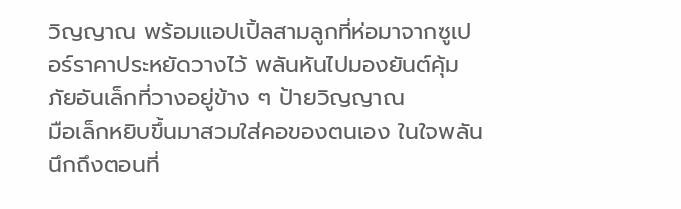วิญญาณ พร้อมแอปเปิ้ลสามลูกที่ห่อมาจากซูเปอร์ราคาประหยัดวางไว้ พลันหันไปมองยันต์คุ้มภัยอันเล็กที่วางอยู่ข้าง ๆ ป้ายวิญญาณ
มือเล็กหยิบขึ้นมาสวมใส่คอของตนเอง ในใจพลันนึกถึงตอนที่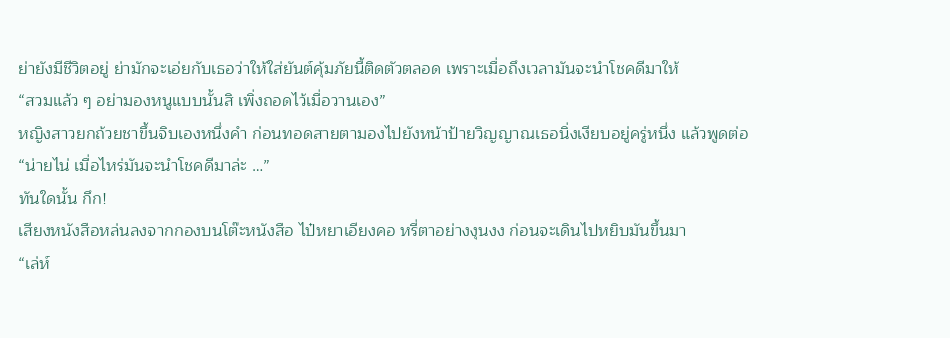ย่ายังมีชีวิตอยู่ ย่ามักจะเอ่ยกับเธอว่าให้ใส่ยันต์คุ้มภัยนี้ติดตัวตลอด เพราะเมื่อถึงเวลามันจะนำโชคดีมาให้
“สวมแล้ว ๆ อย่ามองหนูแบบนั้นสิ เพิ่งถอดไว้เมื่อวานเอง”
หญิงสาวยกถ้วยชาขึ้นจิบเองหนึ่งคำ ก่อนทอดสายตามองไปยังหน้าป้ายวิญญาณเธอนิ่งเงียบอยู่ครู่หนึ่ง แล้วพูดต่อ
“น่ายไน่ เมื่อไหร่มันจะนำโชคดีมาล่ะ …”
ทันใดนั้น กึก!
เสียงหนังสือหล่นลงจากกองบนโต๊ะหนังสือ ไป๋หยาเอียงคอ หรี่ตาอย่างงุนงง ก่อนจะเดินไปหยิบมันขึ้นมา
“เล่ห์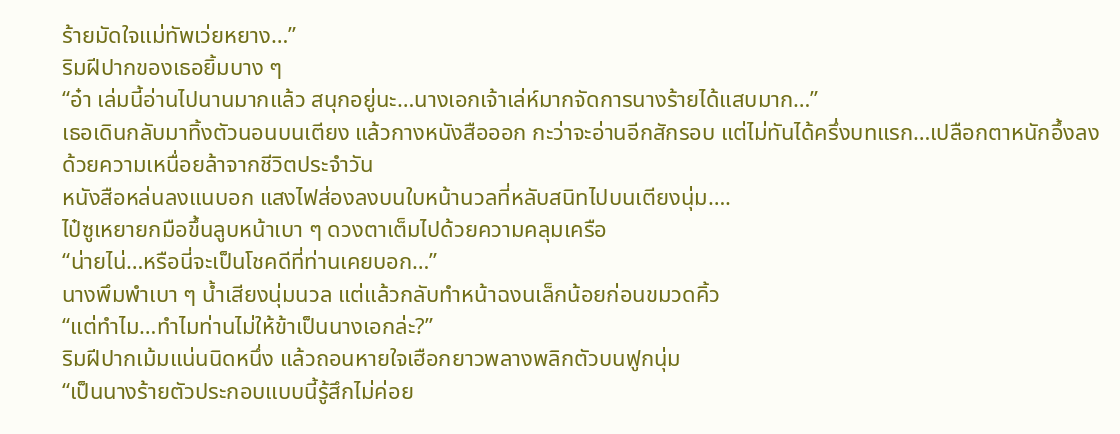ร้ายมัดใจแม่ทัพเว่ยหยาง…”
ริมฝีปากของเธอยิ้มบาง ๆ
“อ๋า เล่มนี้อ่านไปนานมากแล้ว สนุกอยู่นะ…นางเอกเจ้าเล่ห์มากจัดการนางร้ายได้แสบมาก…”
เธอเดินกลับมาทิ้งตัวนอนบนเตียง แล้วกางหนังสือออก กะว่าจะอ่านอีกสักรอบ แต่ไม่ทันได้ครึ่งบทแรก…เปลือกตาหนักอึ้งลงด้วยความเหนื่อยล้าจากชีวิตประจำวัน
หนังสือหล่นลงแนบอก แสงไฟส่องลงบนใบหน้านวลที่หลับสนิทไปบนเตียงนุ่ม….
ไป๋ซูเหยายกมือขึ้นลูบหน้าเบา ๆ ดวงตาเต็มไปด้วยความคลุมเครือ
“น่ายไน่…หรือนี่จะเป็นโชคดีที่ท่านเคยบอก…”
นางพึมพำเบา ๆ น้ำเสียงนุ่มนวล แต่แล้วกลับทำหน้าฉงนเล็กน้อยก่อนขมวดคิ้ว
“แต่ทำไม…ทำไมท่านไม่ให้ข้าเป็นนางเอกล่ะ?”
ริมฝีปากเม้มแน่นนิดหนึ่ง แล้วถอนหายใจเฮือกยาวพลางพลิกตัวบนฟูกนุ่ม
“เป็นนางร้ายตัวประกอบแบบนี้รู้สึกไม่ค่อย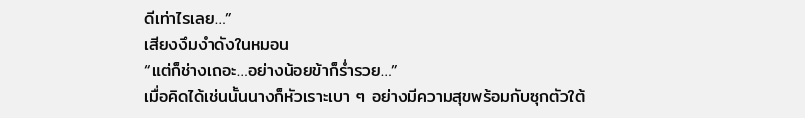ดีเท่าไรเลย…”
เสียงงึมงำดังในหมอน
“แต่ก็ช่างเถอะ…อย่างน้อยข้าก็ร่ำรวย…”
เมื่อคิดได้เช่นนั้นนางก็หัวเราะเบา ๆ อย่างมีความสุขพร้อมกับซุกตัวใต้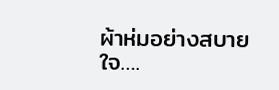ผ้าห่มอย่างสบายใจ….